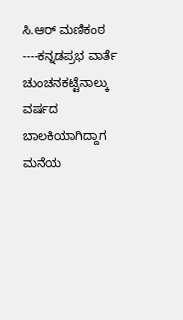ಸಿ.ಆರ್ ಮಣಿಕಂಠ ----ಕನ್ನಡಪ್ರಭ ವಾರ್ತೆ ಚುಂಚನಕಟ್ಟೆನಾಲ್ಕು ವರ್ಷದ ಬಾಲಕಿಯಾಗಿದ್ದಾಗ ಮನೆಯ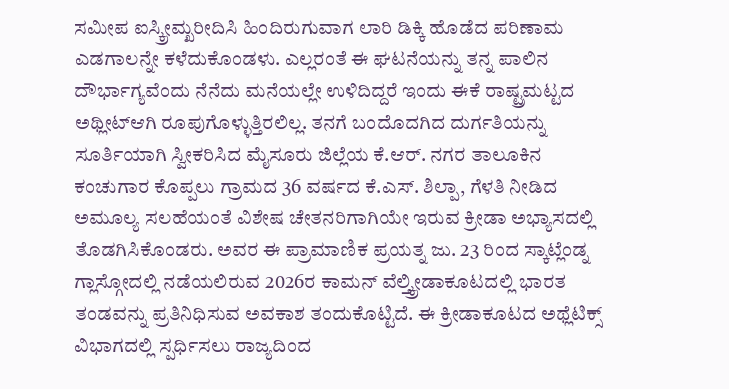ಸಮೀಪ ಐಸ್ಕ್ರೀಮ್ಖರೀದಿಸಿ ಹಿಂದಿರುಗುವಾಗ ಲಾರಿ ಡಿಕ್ಕಿ ಹೊಡೆದ ಪರಿಣಾಮ ಎಡಗಾಲನ್ನೇ ಕಳೆದುಕೊಂಡಳು. ಎಲ್ಲರಂತೆ ಈ ಘಟನೆಯನ್ನು ತನ್ನ ಪಾಲಿನ ದೌರ್ಭಾಗ್ಯವೆಂದು ನೆನೆದು ಮನೆಯಲ್ಲೇ ಉಳಿದಿದ್ದರೆ ಇಂದು ಈಕೆ ರಾಷ್ಟ್ರಮಟ್ಟದ ಅಥ್ಲೀಟ್ಆಗಿ ರೂಪುಗೊಳ್ಳುತ್ತಿರಲಿಲ್ಲ. ತನಗೆ ಬಂದೊದಗಿದ ದುರ್ಗತಿಯನ್ನು ಸೂರ್ತಿಯಾಗಿ ಸ್ವೀಕರಿಸಿದ ಮೈಸೂರು ಜಿಲ್ಲೆಯ ಕೆ.ಆರ್‌. ನಗರ ತಾಲೂಕಿನ ಕಂಚುಗಾರ ಕೊಪ್ಪಲು ಗ್ರಾಮದ 36 ವರ್ಷದ ಕೆ.ಎಸ್‌. ಶಿಲ್ಪಾ, ಗೆಳತಿ ನೀಡಿದ ಅಮೂಲ್ಯ ಸಲಹೆಯಂತೆ ವಿಶೇಷ ಚೇತನರಿಗಾಗಿಯೇ ಇರುವ ಕ್ರೀಡಾ ಅಭ್ಯಾಸದಲ್ಲಿ ತೊಡಗಿಸಿಕೊಂಡರು. ಅವರ ಈ ಪ್ರಾಮಾಣಿಕ ಪ್ರಯತ್ನ ಜು. 23 ರಿಂದ ಸ್ಕಾಟ್ಲೆಂಡ್ನ ಗ್ಲಾಸ್ಗೋದಲ್ಲಿ ನಡೆಯಲಿರುವ 2026ರ ಕಾಮನ್ ವೆಲ್ತ್ಕ್ರೀಡಾಕೂಟದಲ್ಲಿ ಭಾರತ ತಂಡವನ್ನು ಪ್ರತಿನಿಧಿಸುವ ಅವಕಾಶ ತಂದುಕೊಟ್ಟಿದೆ. ಈ ಕ್ರೀಡಾಕೂಟದ ಅಥ್ಲೆಟಿಕ್ಸ್‌ ವಿಭಾಗದಲ್ಲಿ ಸ್ಪರ್ಧಿಸಲು ರಾಜ್ಯದಿಂದ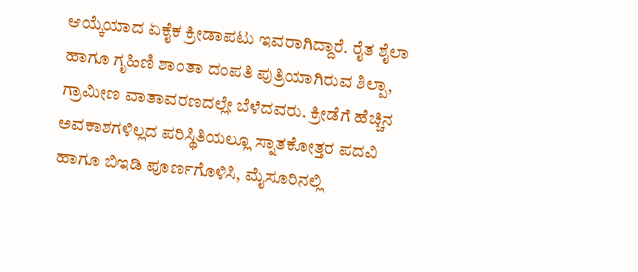ಆಯ್ಕೆಯಾದ ಏಕೈಕ ಕ್ರೀಡಾಪಟು ಇವರಾಗಿದ್ದಾರೆ. ರೈತ ಶೈಲಾ ಹಾಗೂ ಗೃಹಿಣಿ ಶಾಂತಾ ದಂಪತಿ ಪುತ್ರಿಯಾಗಿರುವ ಶಿಲ್ಪಾ, ಗ್ರಾಮೀಣ ವಾತಾವರಣದಲ್ಲೇ ಬೆಳೆದವರು. ಕ್ರೀಡೆಗೆ ಹೆಚ್ಚಿನ ಅವಕಾಶಗಳಿಲ್ಲದ ಪರಿಸ್ಥಿತಿಯಲ್ಲೂ ಸ್ನಾತಕೋತ್ತರ ಪದವಿ ಹಾಗೂ ಬಿಇಡಿ ಪೂರ್ಣಗೊಳಿಸಿ, ಮೈಸೂರಿನಲ್ಲಿ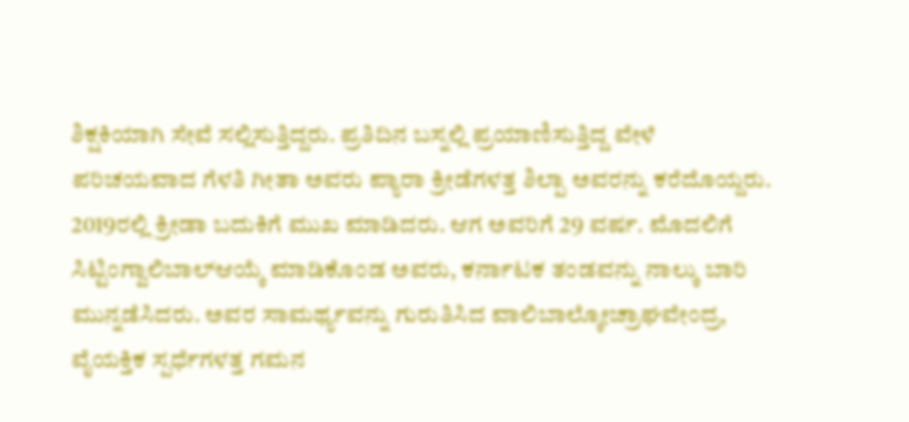ಶಿಕ್ಷಕಿಯಾಗಿ ಸೇವೆ ಸಲ್ಲಿಸುತ್ತಿದ್ದರು. ಪ್ರತಿದಿನ ಬಸ್ನಲ್ಲಿ ಪ್ರಯಾಣಿಸುತ್ತಿದ್ದ ವೇಳೆ ಪರಿಚಯವಾದ ಗೆಳತಿ ಗೀತಾ ಅವರು ಪ್ಯಾರಾ ಕ್ರೀಡೆಗಳತ್ತ ಶಿಲ್ಪಾ ಅವರನ್ನು ಕರೆದೊಯ್ದರು. 2019ರಲ್ಲಿ ಕ್ರೀಡಾ ಬದುಕಿಗೆ ಮುಖ ಮಾಡಿದರು. ಆಗ ಅವರಿಗೆ 29 ವರ್ಷ. ಮೊದಲಿಗೆ ಸಿಟ್ಟಿಂಗ್ವಾಲಿಬಾಲ್ಆಯ್ಕೆ ಮಾಡಿಕೊಂಡ ಅವರು, ಕರ್ನಾಟಕ ತಂಡವನ್ನು ನಾಲ್ಕು ಬಾರಿ ಮುನ್ನಡೆಸಿದರು. ಅವರ ಸಾಮರ್ಥ್ಯವನ್ನು ಗುರುತಿಸಿದ ವಾಲಿಬಾಲ್ಕೋಚ್ರಾಘವೇಂದ್ರ, ವೈಯಕ್ತಿಕ ಸ್ಪರ್ಧೆಗಳತ್ತ ಗಮನ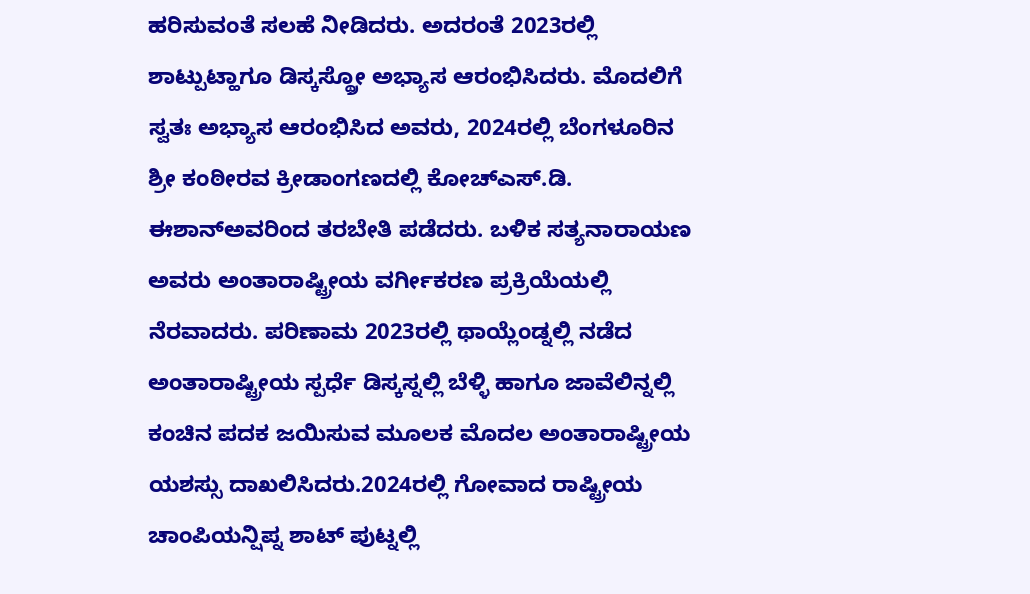ಹರಿಸುವಂತೆ ಸಲಹೆ ನೀಡಿದರು. ಅದರಂತೆ 2023ರಲ್ಲಿ ಶಾಟ್ಪುಟ್ಹಾಗೂ ಡಿಸ್ಕಸ್ಥ್ರೋ ಅಭ್ಯಾಸ ಆರಂಭಿಸಿದರು. ಮೊದಲಿಗೆ ಸ್ವತಃ ಅಭ್ಯಾಸ ಆರಂಭಿಸಿದ ಅವರು, 2024ರಲ್ಲಿ ಬೆಂಗಳೂರಿನ ಶ್ರೀ ಕಂಠೀರವ ಕ್ರೀಡಾಂಗಣದಲ್ಲಿ ಕೋಚ್ಎಸ್‌.ಡಿ. ಈಶಾನ್ಅವರಿಂದ ತರಬೇತಿ ಪಡೆದರು. ಬಳಿಕ ಸತ್ಯನಾರಾಯಣ ಅವರು ಅಂತಾರಾಷ್ಟ್ರೀಯ ವರ್ಗೀಕರಣ ಪ್ರಕ್ರಿಯೆಯಲ್ಲಿ ನೆರವಾದರು. ಪರಿಣಾಮ 2023ರಲ್ಲಿ ಥಾಯ್ಲೆಂಡ್ನಲ್ಲಿ ನಡೆದ ಅಂತಾರಾಷ್ಟ್ರೀಯ ಸ್ಪರ್ಧೆ ಡಿಸ್ಕಸ್ನಲ್ಲಿ ಬೆಳ್ಳಿ ಹಾಗೂ ಜಾವೆಲಿನ್ನಲ್ಲಿ ಕಂಚಿನ ಪದಕ ಜಯಿಸುವ ಮೂಲಕ ಮೊದಲ ಅಂತಾರಾಷ್ಟ್ರೀಯ ಯಶಸ್ಸು ದಾಖಲಿಸಿದರು.2024ರಲ್ಲಿ ಗೋವಾದ ರಾಷ್ಟ್ರೀಯ ಚಾಂಪಿಯನ್ಷಿಪ್ನ ಶಾಟ್ ಪುಟ್ನಲ್ಲಿ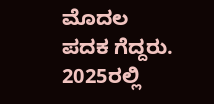ಮೊದಲ ಪದಕ ಗೆದ್ದರು. 2025ರಲ್ಲಿ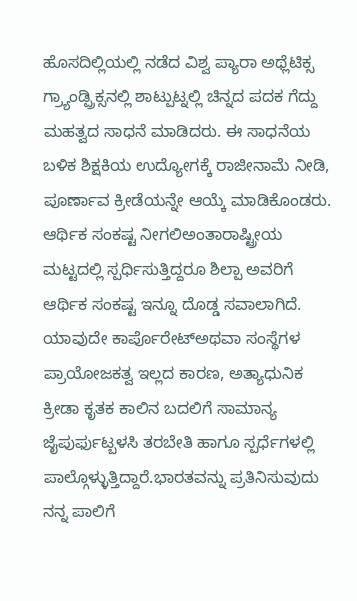ಹೊಸದಿಲ್ಲಿಯಲ್ಲಿ ನಡೆದ ವಿಶ್ವ ಪ್ಯಾರಾ ಅಥ್ಲೆಟಿಕ್ಸ ಗ್ರ್ಯಾಂಡ್ಪ್ರಿಕ್ಸನಲ್ಲಿ ಶಾಟ್ಪುಟ್ನಲ್ಲಿ ಚಿನ್ನದ ಪದಕ ಗೆದ್ದು ಮಹತ್ವದ ಸಾಧನೆ ಮಾಡಿದರು. ಈ ಸಾಧನೆಯ ಬಳಿಕ ಶಿಕ್ಷಕಿಯ ಉದ್ಯೋಗಕ್ಕೆ ರಾಜೀನಾಮೆ ನೀಡಿ, ಪೂರ್ಣಾವ ಕ್ರೀಡೆಯನ್ನೇ ಆಯ್ಕೆ ಮಾಡಿಕೊಂಡರು. ಆರ್ಥಿಕ ಸಂಕಷ್ಟ ನೀಗಲಿಅಂತಾರಾಷ್ಟ್ರೀಯ ಮಟ್ಟದಲ್ಲಿ ಸ್ಪರ್ಧಿಸುತ್ತಿದ್ದರೂ ಶಿಲ್ಪಾ ಅವರಿಗೆ ಆರ್ಥಿಕ ಸಂಕಷ್ಟ ಇನ್ನೂ ದೊಡ್ಡ ಸವಾಲಾಗಿದೆ. ಯಾವುದೇ ಕಾರ್ಪೊರೇಟ್ಅಥವಾ ಸಂಸ್ಥೆಗಳ ಪ್ರಾಯೋಜಕತ್ವ ಇಲ್ಲದ ಕಾರಣ, ಅತ್ಯಾಧುನಿಕ ಕ್ರೀಡಾ ಕೃತಕ ಕಾಲಿನ ಬದಲಿಗೆ ಸಾಮಾನ್ಯ ಜೈಪುರ್ಫುಟ್ಬಳಸಿ ತರಬೇತಿ ಹಾಗೂ ಸ್ಪರ್ಧೆಗಳಲ್ಲಿ ಪಾಲ್ಗೊಳ್ಳುತ್ತಿದ್ದಾರೆ.ಭಾರತವನ್ನು ಪ್ರತಿನಿಸುವುದು ನನ್ನ ಪಾಲಿಗೆ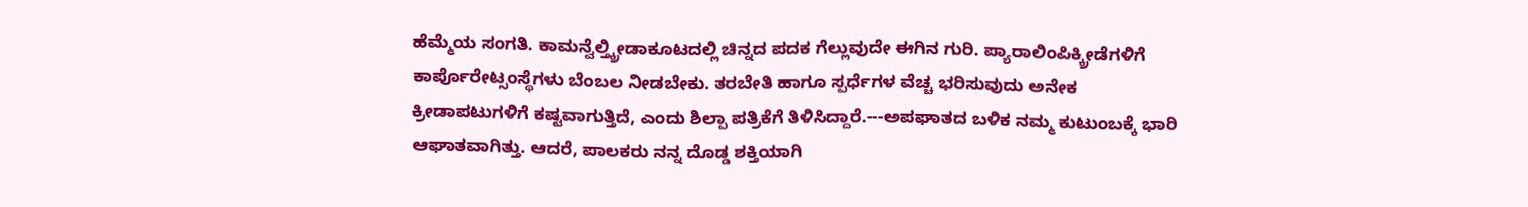ಹೆಮ್ಮೆಯ ಸಂಗತಿ. ಕಾಮನ್ವೆಲ್ತ್ಕ್ರೀಡಾಕೂಟದಲ್ಲಿ ಚಿನ್ನದ ಪದಕ ಗೆಲ್ಲುವುದೇ ಈಗಿನ ಗುರಿ. ಪ್ಯಾರಾಲಿಂಪಿಕ್ಕ್ರೀಡೆಗಳಿಗೆ ಕಾರ್ಪೊರೇಟ್ಸಂಸ್ಥೆಗಳು ಬೆಂಬಲ ನೀಡಬೇಕು. ತರಬೇತಿ ಹಾಗೂ ಸ್ಪರ್ಧೆಗಳ ವೆಚ್ಚ ಭರಿಸುವುದು ಅನೇಕ ಕ್ರೀಡಾಪಟುಗಳಿಗೆ ಕಷ್ಟವಾಗುತ್ತಿದೆ, ಎಂದು ಶಿಲ್ಪಾ ಪತ್ರಿಕೆಗೆ ತಿಳಿಸಿದ್ದಾರೆ.---ಅಪಘಾತದ ಬಳಿಕ ನಮ್ಮ ಕುಟುಂಬಕ್ಕೆ ಭಾರಿ ಆಘಾತವಾಗಿತ್ತು. ಆದರೆ, ಪಾಲಕರು ನನ್ನ ದೊಡ್ಡ ಶಕ್ತಿಯಾಗಿ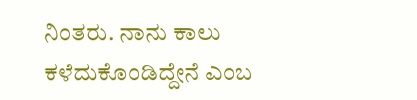ನಿಂತರು. ನಾನು ಕಾಲು ಕಳೆದುಕೊಂಡಿದ್ದೇನೆ ಎಂಬ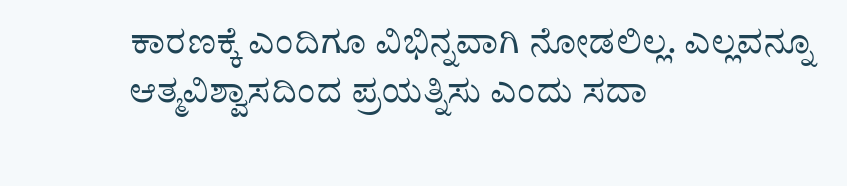ಕಾರಣಕ್ಕೆ ಎಂದಿಗೂ ವಿಭಿನ್ನವಾಗಿ ನೋಡಲಿಲ್ಲ. ಎಲ್ಲವನ್ನೂ ಆತ್ಮವಿಶ್ವಾಸದಿಂದ ಪ್ರಯತ್ನಿಸು ಎಂದು ಸದಾ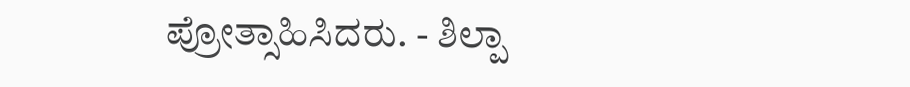ಪ್ರೋತ್ಸಾಹಿಸಿದರು. - ಶಿಲ್ಪಾ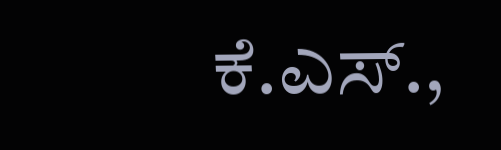ಕೆ.ಎಸ್‌.,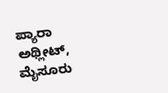ಪ್ಯಾರಾ ಅಥ್ಲೀಟ್‌, ಮೈಸೂರು